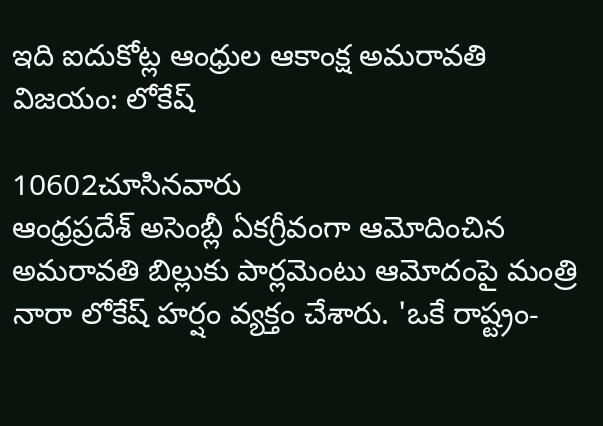ఇది ఐదుకోట్ల ఆంధ్రుల ఆకాంక్ష అమ‌రావ‌తి విజ‌యం: లోకేష్

10602చూసినవారు
ఆంధ్రప్రదేశ్ అసెంబ్లీ ఏకగ్రీవంగా ఆమోదించిన అమరావతి బిల్లుకు పార్లమెంటు ఆమోదంపై మంత్రి నారా లోకేష్ హర్షం వ్యక్తం చేశారు. 'ఒకే రాష్ట్రం-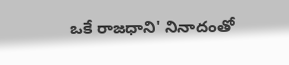ఒకే రాజధాని' నినాదంతో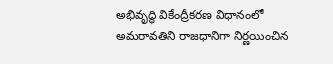అభివృద్ధి వికేంద్రీకరణ విధానంలో అమరావతిని రాజధానిగా నిర్ణయించిన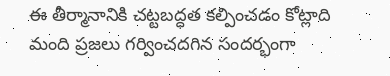ఈ తీర్మానానికి చట్టబద్ధత కల్పించడం కోట్లాది మంది ప్రజలు గర్వించదగిన సందర్భంగా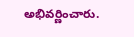అభివర్ణించారు.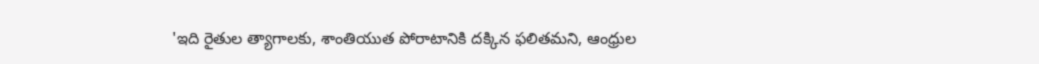'ఇది రైతుల త్యాగాలకు, శాంతియుత పోరాటానికి దక్కిన ఫలితమని, ఆంధ్రుల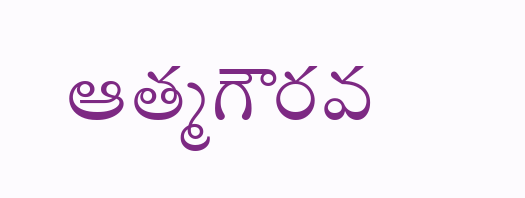ఆత్మగౌరవ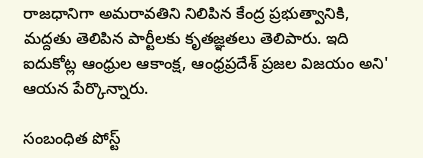రాజధానిగా అమరావతిని నిలిపిన కేంద్ర ప్రభుత్వానికి, మద్దతు తెలిపిన పార్టీలకు కృతజ్ఞతలు తెలిపారు. ఇది ఐదుకోట్ల ఆంధ్రుల ఆకాంక్ష, ఆంధ్రప్రదేశ్ ప్రజల విజయం అని' ఆయన పేర్కొన్నారు.

సంబంధిత పోస్ట్